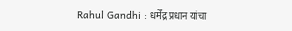Rahul Gandhi : धर्मेंद्र प्रधान यांचा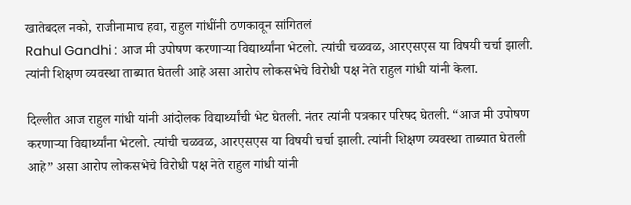खातेबदल नको, राजीनामाच हवा, राहुल गांधींनी ठणकावून सांगितलं
Rahul Gandhi : आज मी उपोषण करणाऱ्या विद्यार्थ्यांना भेटलो. त्यांची चळवळ, आरएसएस या विषयी चर्चा झाली. त्यांनी शिक्षण व्यवस्था ताब्यात घेतली आहे असा आरोप लोकसभेचे विरोधी पक्ष नेते राहुल गांधी यांनी केला.

दिल्लीत आज राहुल गांधी यांनी आंदोलक विद्यार्थ्यांची भेट घेतली. नंतर त्यांनी पत्रकार परिषद घेतली. “आज मी उपोषण करणाऱ्या विद्यार्थ्यांना भेटलो. त्यांची चळवळ, आरएसएस या विषयी चर्चा झाली. त्यांनी शिक्षण व्यवस्था ताब्यात घेतली आहे” असा आरोप लोकसभेचे विरोधी पक्ष नेते राहुल गांधी यांनी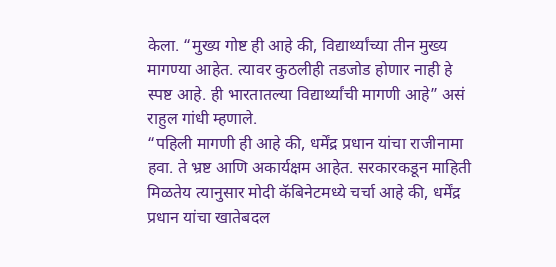केला. “मुख्य गोष्ट ही आहे की, विद्यार्थ्यांच्या तीन मुख्य मागण्या आहेत. त्यावर कुठलीही तडजोड होणार नाही हे स्पष्ट आहे. ही भारतातल्या विद्यार्थ्यांची मागणी आहे” असं राहुल गांधी म्हणाले.
“पहिली मागणी ही आहे की, धर्मेंद्र प्रधान यांचा राजीनामा हवा. ते भ्रष्ट आणि अकार्यक्षम आहेत. सरकारकडून माहिती मिळतेय त्यानुसार मोदी कॅबिनेटमध्ये चर्चा आहे की, धर्मेंद्र प्रधान यांचा खातेबदल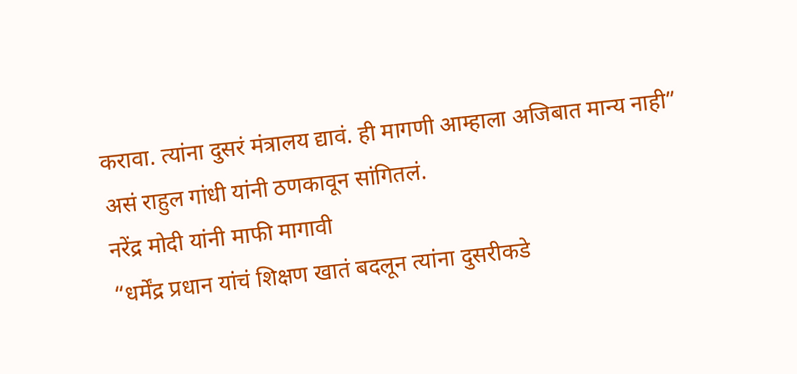करावा. त्यांना दुसरं मंत्रालय द्यावं. ही मागणी आम्हाला अजिबात मान्य नाही” असं राहुल गांधी यांनी ठणकावून सांगितलं.
नरेंद्र मोदी यांनी माफी मागावी
“धर्मेंद्र प्रधान यांचं शिक्षण खातं बदलून त्यांना दुसरीकडे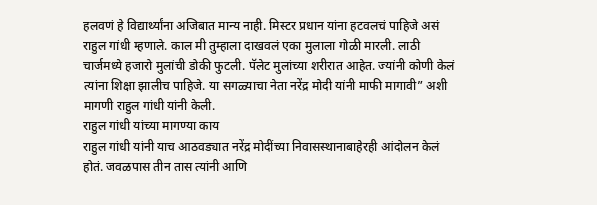हलवणं हे विद्यार्थ्यांना अजिबात मान्य नाही. मिस्टर प्रधान यांना हटवलचं पाहिजे असं राहुल गांधी म्हणाले. काल मी तुम्हाला दाखवलं एका मुलाला गोळी मारली. लाठी चार्जमध्ये हजारो मुलांची डोकी फुटली. पॅलेट मुलांच्या शरीरात आहेत. ज्यांनी कोणी केलं त्यांना शिक्षा झालीच पाहिजे. या सगळ्याचा नेता नरेंद्र मोदी यांनी माफी मागावी” अशी मागणी राहुल गांधी यांनी केली.
राहुल गांधी यांच्या मागण्या काय
राहुल गांधी यांनी याच आठवड्यात नरेंद्र मोदींच्या निवासस्थानाबाहेरही आंदोलन केलं होतं. जवळपास तीन तास त्यांनी आणि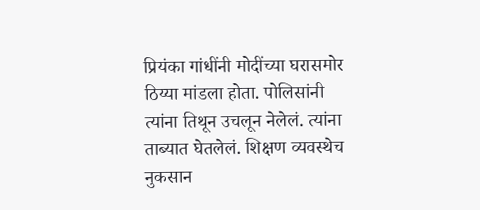प्रियंका गांधींनी मोदींच्या घरासमोर ठिय्या मांडला होता. पोलिसांनी त्यांना तिथून उचलून नेलेलं. त्यांना ताब्यात घेतलेलं. शिक्षण व्यवस्थेच नुकसान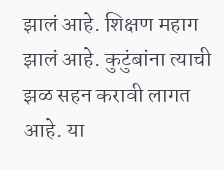झालं आहे. शिक्षण महाग झालं आहे. कुटुंबांना त्याची झळ सहन करावी लागत आहे. या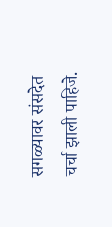सगळ्यावर संसदेत चर्चा झाली पाहिजे.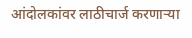आंदोलकांवर लाठीचार्ज करणाऱ्या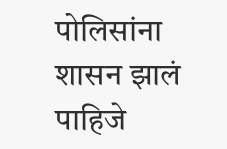पोलिसांना शासन झालं पाहिजे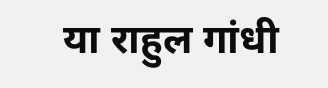या राहुल गांधी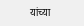यांच्या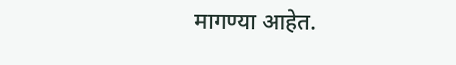मागण्या आहेत.